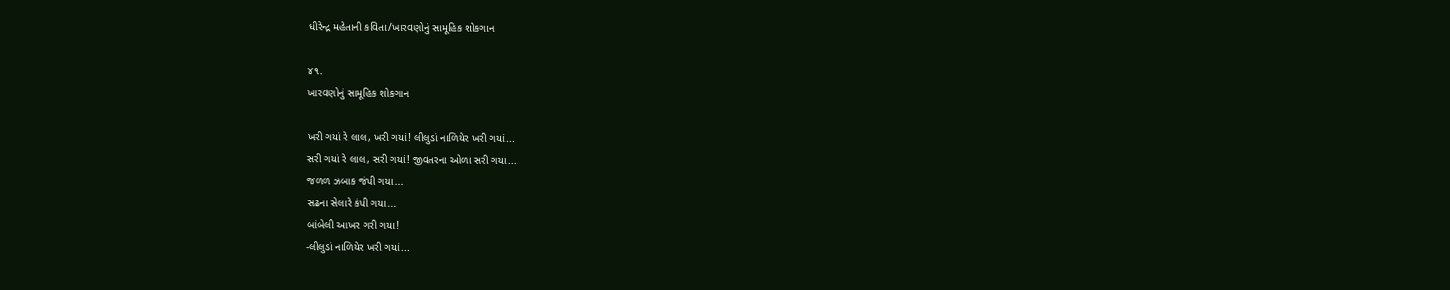ધીરેન્દ્ર મહેતાની કવિતા/ખારવણોનું સામૂહિક શોકગાન

૪૧.
ખારવણોનું સામૂહિક શોકગાન

ખરી ગયાં રે લાલ, ખરી ગયાં! લીલુડાં નાળિયેર ખરી ગયાં...
સરી ગયાં રે લાલ, સરી ગયાં! જીવતરના ઓળા સરી ગયા...
જળળ ઝબાક જંપી ગયા...
સઢના સેલારે કંપી ગયા...
બાંબેલી આખર ગરી ગયા!
-લીલુડાં નાળિયેર ખરી ગયાં...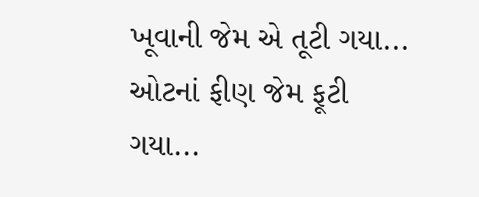ખૂવાની જેમ એ તૂટી ગયા...
ઓટનાં ફીણ જેમ ફૂટી ગયા...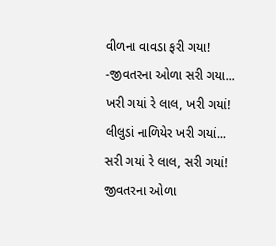વીળના વાવડા ફરી ગયા!
-જીવતરના ઓળા સરી ગયા...
ખરી ગયાં રે લાલ, ખરી ગયાં! લીલુડાં નાળિયેર ખરી ગયાં...
સરી ગયાં રે લાલ, સરી ગયાં! જીવતરના ઓળા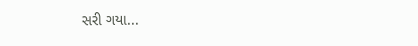સરી ગયા...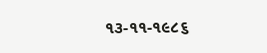૧૩-૧૧-૧૯૮૬